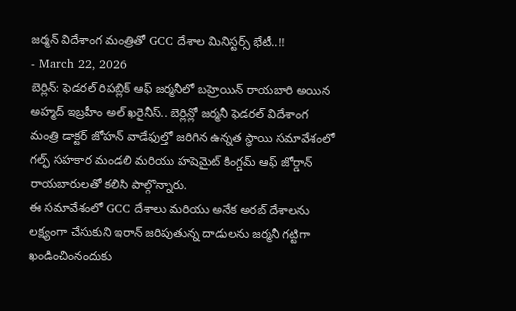జర్మన్ విదేశాంగ మంత్రితో GCC దేశాల మినిస్టర్స్ భేటీ..!!
- March 22, 2026
బెర్లిన్: ఫెడరల్ రిపబ్లిక్ ఆఫ్ జర్మనీలో బహ్రెయిన్ రాయబారి అయిన అహ్మద్ ఇబ్రహీం అల్ ఖరైనీస్.. బెర్లిన్లో జర్మనీ ఫెడరల్ విదేశాంగ మంత్రి డాక్టర్ జోహన్ వాడేఫుల్తో జరిగిన ఉన్నత స్థాయి సమావేశంలో గల్ఫ్ సహకార మండలి మరియు హషెమైట్ కింగ్డమ్ ఆఫ్ జోర్డాన్ రాయబారులతో కలిసి పాల్గొన్నారు.
ఈ సమావేశంలో GCC దేశాలు మరియు అనేక అరబ్ దేశాలను లక్ష్యంగా చేసుకుని ఇరాన్ జరిపుతున్న దాడులను జర్మనీ గట్టిగా ఖండించింనందుకు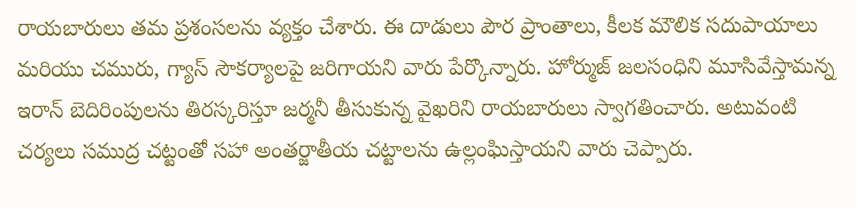రాయబారులు తమ ప్రశంసలను వ్యక్తం చేశారు. ఈ దాడులు పౌర ప్రాంతాలు, కీలక మౌలిక సదుపాయాలు మరియు చమురు, గ్యాస్ సౌకర్యాలపై జరిగాయని వారు పేర్కొన్నారు. హోర్ముజ్ జలసంధిని మూసివేస్తామన్న ఇరాన్ బెదిరింపులను తిరస్కరిస్తూ జర్మనీ తీసుకున్న వైఖరిని రాయబారులు స్వాగతించారు. అటువంటి చర్యలు సముద్ర చట్టంతో సహా అంతర్జాతీయ చట్టాలను ఉల్లంఘిస్తాయని వారు చెప్పారు.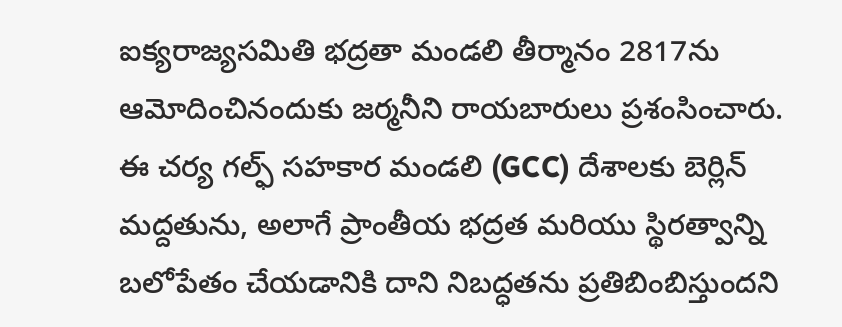ఐక్యరాజ్యసమితి భద్రతా మండలి తీర్మానం 2817ను ఆమోదించినందుకు జర్మనీని రాయబారులు ప్రశంసించారు. ఈ చర్య గల్ఫ్ సహకార మండలి (GCC) దేశాలకు బెర్లిన్ మద్దతును, అలాగే ప్రాంతీయ భద్రత మరియు స్థిరత్వాన్ని బలోపేతం చేయడానికి దాని నిబద్ధతను ప్రతిబింబిస్తుందని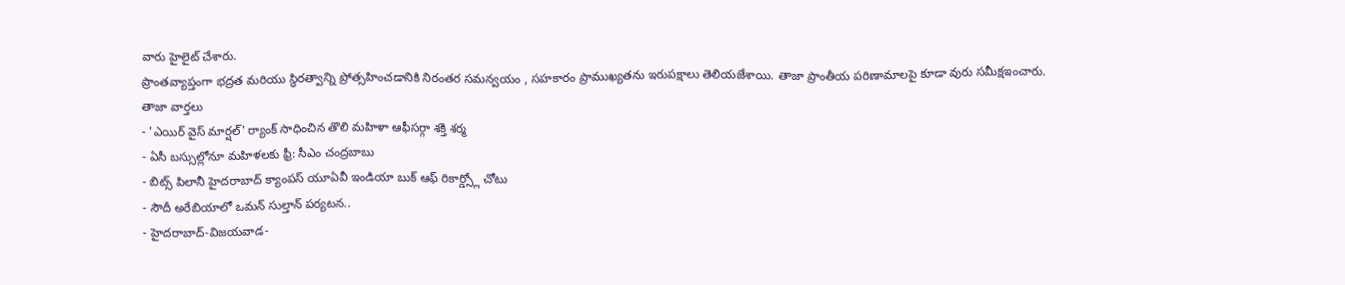వారు హైలైట్ చేశారు.
ప్రాంతవ్యాప్తంగా భద్రత మరియు స్థిరత్వాన్ని ప్రోత్సహించడానికి నిరంతర సమన్వయం , సహకారం ప్రాముఖ్యతను ఇరుపక్షాలు తెలియజేశాయి. తాజా ప్రాంతీయ పరిణామాలపై కూడా వురు సమీక్షఇంచారు.
తాజా వార్తలు
- 'ఎయిర్ వైస్ మార్షల్' ర్యాంక్ సాధించిన తొలి మహిళా ఆఫీసర్గా శక్తి శర్మ
- ఏసీ బస్సుల్లోనూ మహిళలకు ఫ్రీ: సీఎం చంద్రబాబు
- బిట్స్ పిలానీ హైదరాబాద్ క్యాంపస్ యూఏవీ ఇండియా బుక్ ఆఫ్ రికార్డ్స్లో చోటు
- సౌదీ అరేబియాలో ఒమన్ సుల్తాన్ పర్యటన..
- హైదరాబాద్-విజయవాడ-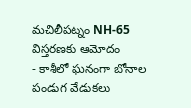మచిలీపట్నం NH-65 విస్తరణకు ఆమోదం
- కాశీలో ఘనంగా బోనాల పండుగ వేడుకలు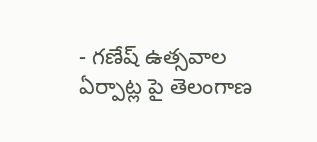- గణేష్ ఉత్సవాల ఏర్పాట్ల పై తెలంగాణ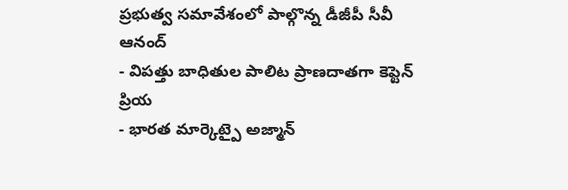ప్రభుత్వ సమావేశంలో పాల్గొన్న డీజీపీ సీవీ ఆనంద్
- విపత్తు బాధితుల పాలిట ప్రాణదాతగా కెప్టెన్ ప్రియ
- భారత మార్కెట్పై అజ్మాన్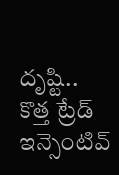దృష్టి.. కొత్త ట్రేడ్ ఇన్సెంటివ్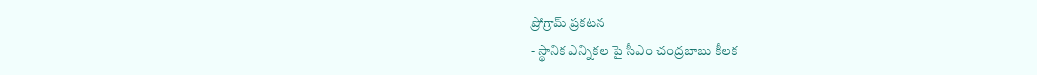ప్రోగ్రామ్ ప్రకటన
- స్థానిక ఎన్నికల పై సీఎం చంద్రబాబు కీలక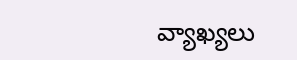వ్యాఖ్యలు